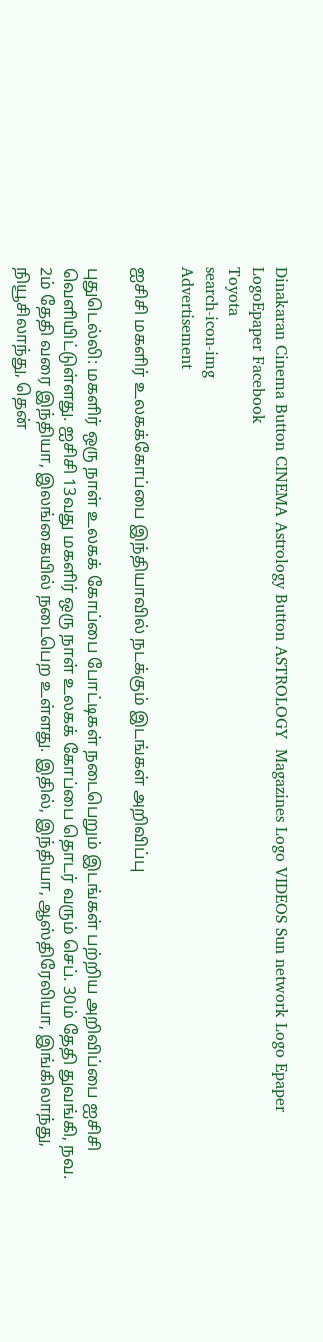Dinakaran Cinema Button CINEMA Astrology Button ASTROLOGY  Magazines Logo VIDEOS Sun network Logo Epaper LogoEpaper Facebook
Toyota
search-icon-img
Advertisement

ஐசிசி மகளிர் உலகக்கோப்பை இந்தியாவில் நடக்கும் இடங்கள் அறிவிப்பு

புதுடெல்லி: மகளிர் ஒரு நாள் உலகக் கோப்பை போட்டிகள் நடைபெறும் இடங்கள் பற்றிய அறிவிப்பை ஐசிசி வெளியிட்டுள்ளது. ஐசிசி 13வது மகளிர் ஒரு நாள் உலகக் கோப்பை தொடர் வரும் செப். 30ம் தேதி துவங்கி, நவ. 2ம் தேதி வரை இந்தியா, இலங்கையில் நடைபெற உள்ளது. இதில், இந்தியா, ஆஸ்திரேலியா, இங்கிலாந்து, நியூசிலாந்து, தென்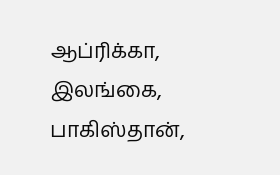ஆப்ரிக்கா, இலங்கை, பாகிஸ்தான்,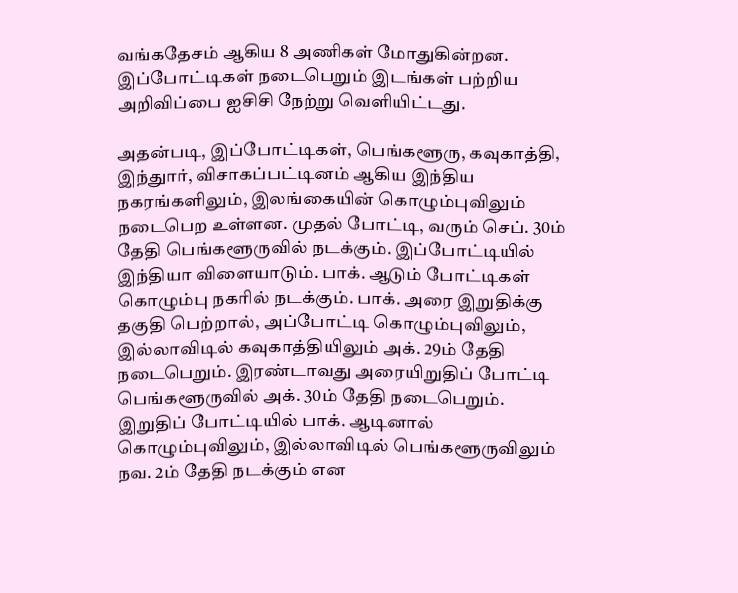வங்கதேசம் ஆகிய 8 அணிகள் மோதுகின்றன. இப்போட்டிகள் நடைபெறும் இடங்கள் பற்றிய அறிவிப்பை ஐசிசி நேற்று வெளியிட்டது.

அதன்படி, இப்போட்டிகள், பெங்களூரு, கவுகாத்தி, இந்துார், விசாகப்பட்டினம் ஆகிய இந்திய நகரங்களிலும், இலங்கையின் கொழும்புவிலும் நடைபெற உள்ளன. முதல் போட்டி, வரும் செப். 30ம் தேதி பெங்களூருவில் நடக்கும். இப்போட்டியில் இந்தியா விளையாடும். பாக். ஆடும் போட்டிகள் கொழும்பு நகரில் நடக்கும். பாக். அரை இறுதிக்கு தகுதி பெற்றால், அப்போட்டி கொழும்புவிலும், இல்லாவிடில் கவுகாத்தியிலும் அக். 29ம் தேதி நடைபெறும். இரண்டாவது அரையிறுதிப் போட்டி பெங்களூருவில் அக். 30ம் தேதி நடைபெறும். இறுதிப் போட்டியில் பாக். ஆடினால் கொழும்புவிலும், இல்லாவிடில் பெங்களூருவிலும் நவ. 2ம் தேதி நடக்கும் என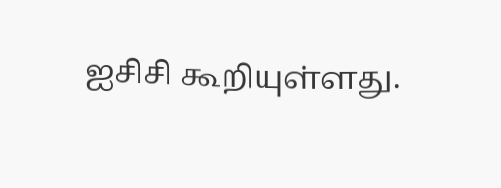ஐசிசி கூறியுள்ளது.